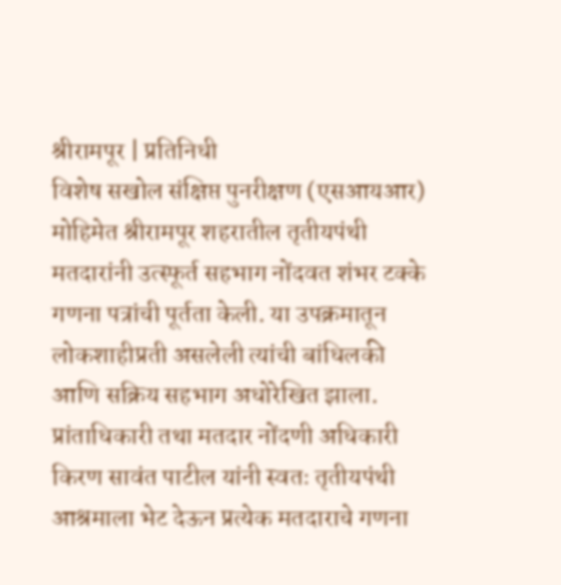श्रीरामपूर | प्रतिनिधी
विशेष सखोल संक्षिप्त पुनरीक्षण (एसआयआर) मोहिमेत श्रीरामपूर शहरातील तृतीयपंथी मतदारांनी उत्स्फूर्त सहभाग नोंदवत शंभर टक्के गणना पत्रांची पूर्तता केली. या उपक्रमातून लोकशाहीप्रती असलेली त्यांची बांधिलकी आणि सक्रिय सहभाग अधोरेखित झाला.
प्रांताधिकारी तथा मतदार नोंदणी अधिकारी किरण सावंत पाटील यांनी स्वतः तृतीयपंथी आश्रमाला भेट देऊन प्रत्येक मतदाराचे गणना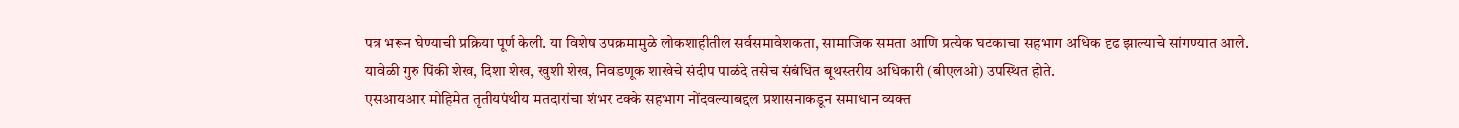पत्र भरून घेण्याची प्रक्रिया पूर्ण केली. या विशेष उपक्रमामुळे लोकशाहीतील सर्वसमावेशकता, सामाजिक समता आणि प्रत्येक घटकाचा सहभाग अधिक दृढ झाल्याचे सांगण्यात आले.
यावेळी गुरु पिंकी शेख, दिशा शेख, खुशी शेख, निवडणूक शाखेचे संदीप पाळंदे तसेच संबंधित बूथस्तरीय अधिकारी (बीएलओ) उपस्थित होते.
एसआयआर मोहिमेत तृतीयपंथीय मतदारांचा शंभर टक्के सहभाग नोंदवल्याबद्दल प्रशासनाकडून समाधान व्यक्त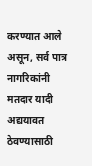करण्यात आले असून, सर्व पात्र नागरिकांनी मतदार यादी अद्ययावत ठेवण्यासाठी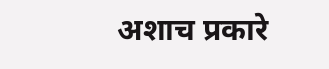अशाच प्रकारे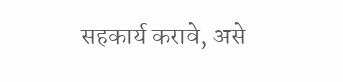सहकार्य करावे, असे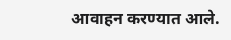आवाहन करण्यात आले.